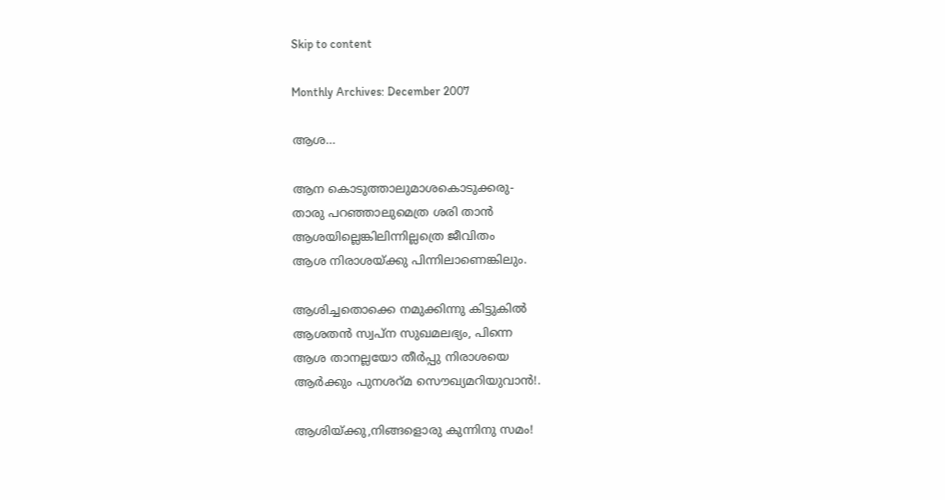Skip to content

Monthly Archives: December 2007

ആശ…

ആന കൊടുത്താലുമാശകൊടുക്കരു-
താരു പറഞ്ഞാലുമെത്ര ശരി താന്‍
ആശയില്ലെങ്കിലിന്നില്ലത്രെ ജീവിതം
ആശ നിരാശയ്ക്കു പിന്നിലാണെങ്കിലും.

ആശിച്ചതൊക്കെ നമുക്കിന്നു കിട്ടുകില്‍
ആശതന്‍ സ്വപ്ന സുഖമലഭ്യം, പിന്നെ
ആശ താനല്ലയോ തീര്‍പ്പു നിരാശയെ
ആര്‍ക്കും പുനശറ്മ സൌഖ്യമറിയുവാന്‍!.

ആശിയ്ക്കു,നിങ്ങളൊരു കുന്നിനു സമം!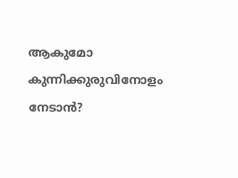ആകുമോ കുന്നിക്കുരുവിനോളം നേടാന്‍?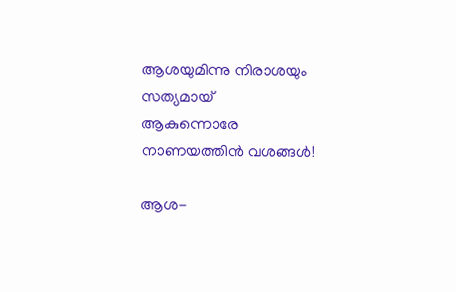ആശയുമിന്നു നിരാശയും സത്യമായ്
ആകുന്നൊരേ നാണയത്തിന്‍ വശങ്ങള്‍!

ആശ-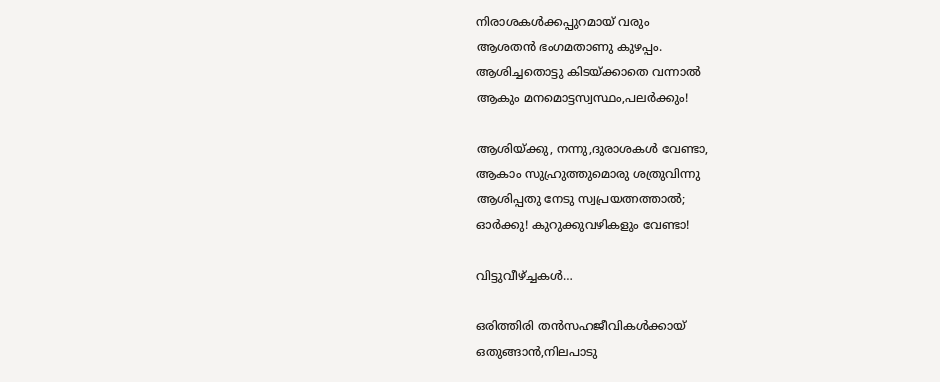നിരാശകള്‍ക്കപ്പുറമായ് വരും
ആശതന്‍ ഭംഗമതാണു കുഴപ്പം.
ആശിച്ചതൊട്ടു കിടയ്ക്കാതെ വന്നാല്‍
ആകും മനമൊട്ടസ്വസ്ഥം,പലര്‍ക്കും!

ആശിയ്ക്കു, നന്നു,ദുരാശകള്‍ വേണ്ടാ,
ആകാം സുഹ്രുത്തുമൊരു ശത്രുവിന്നു
ആശിപ്പതു നേടു സ്വപ്രയത്നത്താല്‍;
ഓര്‍ക്കു! കുറുക്കുവഴികളും വേണ്ടാ!

വിട്ടുവീഴ്ച്ചകള്‍…

ഒരിത്തിരി തന്‍സഹജീവികള്‍ക്കായ്
ഒതുങ്ങാന്‍,നിലപാടു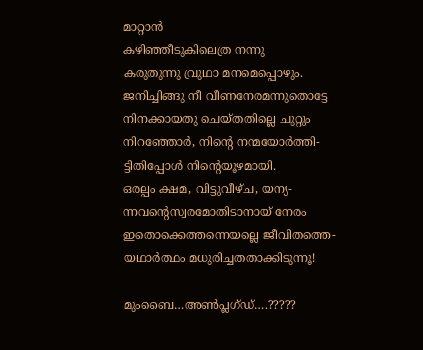മാറ്റാന്‍
കഴിഞ്ഞീടുകിലെത്ര നന്നു
കരുതുന്നു വ്രുഥാ മനമെപ്പൊഴും.
ജനിച്ചിങ്ങു നീ വീണനേരമന്നുതൊട്ടേ
നിനക്കായതു ചെയ്തതില്ലെ ചുറ്റും
നിറഞ്ഞോര്‍, നിന്റെ നന്മയോര്‍ത്തി-
ട്ടിതിപ്പോള്‍ നിന്റെയൂഴമായി.
ഒരല്പം ക്ഷമ, വിട്ടുവീഴ്ച, യന്യ-
ന്നവന്റെസ്വരമോതിടാനായ് നേരം
ഇതൊക്കെത്തന്നെയല്ലെ ജീവിതത്തെ-
യഥാര്‍ത്ഥം മധുരിച്ചതതാക്കിടുന്നൂ!

മുംബൈ…അണ്‍പ്ലഗ്ഡ്….?????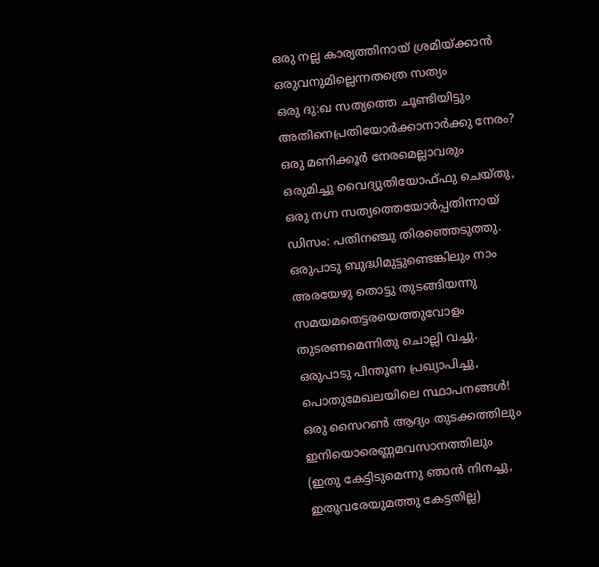ഒരു നല്ല കാര്യത്തിനായ് ശ്രമിയ്ക്കാന്‍
ഒരുവനുമില്ലെന്നതത്രെ സത്യം
ഒരു ദു:ഖ സത്യത്തെ ചൂണ്ടിയിട്ടും
അതിനെപ്രതിയോര്‍ക്കാനാര്‍ക്കു നേരം?
ഒരു മണിക്കൂര്‍ നേരമെല്ലാവരും
ഒരുമിച്ചു വൈദ്യുതിയോഫ്ഫു ചെയ്തു,
ഒരു നഗ്ന സത്യത്തെയോര്‍പ്പതിന്നായ്
ഡിസം: പതിനഞ്ചു തിരഞ്ഞെടുത്തു.
ഒരുപാടു ബുദ്ധിമുട്ടുണ്ടെങ്കിലും നാം
അരയേഴു തൊട്ടു തുടങ്ങിയന്നു
സമയമതെട്ടരയെത്തുവോളം
തുടരണമെന്നിതു ചൊല്ലി വച്ചു.
ഒരുപാടു പിന്തൂണ പ്രഖ്യാപിച്ചു,
പൊതുമേഖലയിലെ സ്ഥാപനങ്ങള്‍!
ഒരു സൈറണ്‍ ആദ്യം തുടക്കത്തിലും
ഇനിയൊരെണ്ണമവസാനത്തിലും
(ഇതു കേട്ടിടുമെന്നു ഞാന്‍ നിനച്ചു,
ഇതുവരേയുമത്തു കേട്ടതില്ല)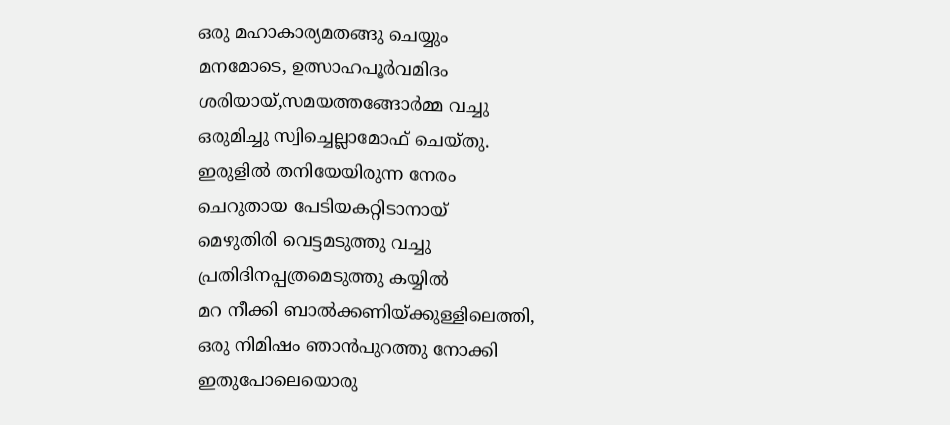ഒരു മഹാകാര്യമതങ്ങു ചെയ്യും
മനമോടെ, ഉത്സാഹപൂര്‍വമിദം
ശരിയായ്,സമയത്തങ്ങോര്‍മ്മ വച്ചു
ഒരുമിച്ചു സ്വിച്ചെല്ലാമോഫ് ചെയ്തു.
ഇരുളില്‍ തനിയേയിരുന്ന നേരം
ചെറുതായ പേടിയകറ്റിടാനായ്
മെഴുതിരി വെട്ടമടുത്തു വച്ചു
പ്രതിദിനപ്പത്രമെടുത്തു കയ്യില്‍
മറ നീക്കി ബാല്‍ക്കണിയ്ക്കുള്ളിലെത്തി,
ഒരു നിമിഷം ഞാന്‍പുറത്തു നോക്കി
ഇതുപോലെയൊരു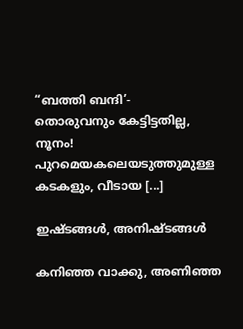“ബത്തി ബന്ദി’-
തൊരുവനും കേട്ടിട്ടതില്ല, നൂനം!
പുറമെയകലെയടുത്തുമുള്ള
കടകളും, വീടായ [...]

ഇഷ്ടങ്ങള്‍, അനിഷ്ടങ്ങള്‍

കനിഞ്ഞ വാക്കു, അണിഞ്ഞ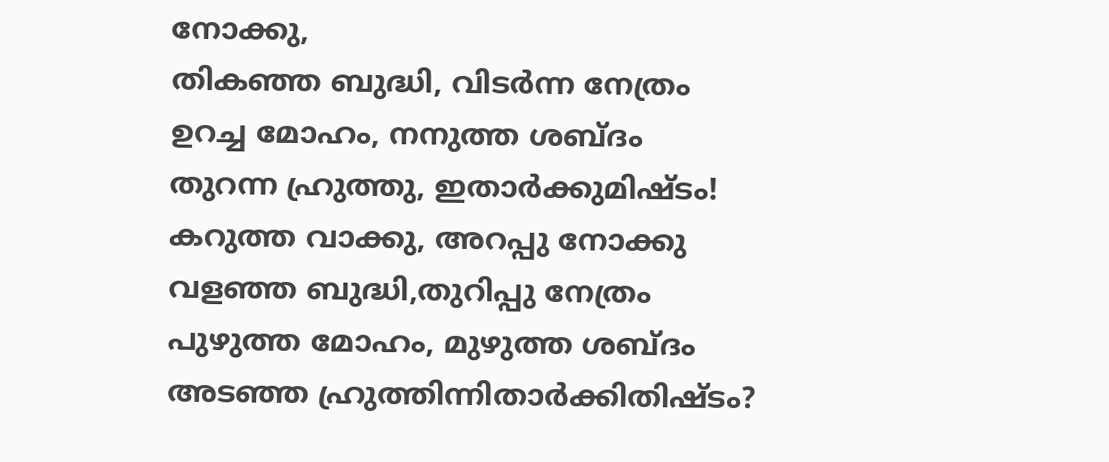നോക്കു,
തികഞ്ഞ ബുദ്ധി, വിടര്‍ന്ന നേത്രം
ഉറച്ച മോഹം, നനുത്ത ശബ്ദം
തുറന്ന ഹ്രുത്തു, ഇതാര്‍ക്കുമിഷ്ടം!
കറുത്ത വാക്കു, അറപ്പു നോക്കു
വളഞ്ഞ ബുദ്ധി,തുറിപ്പു നേത്രം
പുഴുത്ത മോഹം, മുഴുത്ത ശബ്ദം
അടഞ്ഞ ഹ്രുത്തിന്നിതാര്‍ക്കിതിഷ്ടം?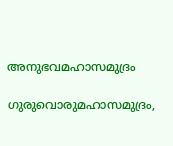അനുഭവമഹാസമുദ്രം

ഗുരുവൊരുമഹാസമുദ്രം,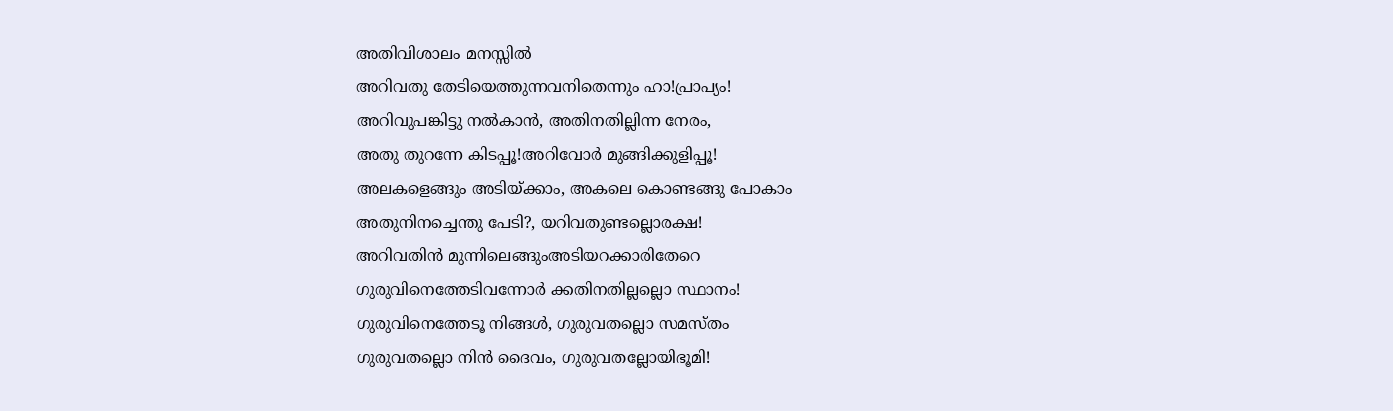അതിവിശാലം മനസ്സില്‍
അറിവതു തേടിയെത്തുന്നവനിതെന്നും ഹാ!പ്രാപ്യം!
അറിവുപങ്കിട്ടു നല്‍കാന്‍, അതിനതില്ലിന്ന നേരം,
അതു തുറന്നേ കിടപ്പൂ!അറിവോ‍ര്‍ മുങ്ങിക്കുളിപ്പൂ!
അലകളെങ്ങും അടിയ്ക്കാം, അകലെ കൊണ്ടങ്ങു പോ‍കാം
അതുനിനച്ചെന്തു പേടി?, യറിവതുണ്ടല്ലൊരക്ഷ!
അറിവതിന്‍ മുന്നിലെങ്ങുംഅടിയറക്കാരിതേറെ
ഗുരുവിനെത്തേടിവന്നോര്‍ ക്കതിനതില്ലല്ലൊ സ്ഥാനം!
ഗുരുവിനെത്തേടൂ നിങ്ങള്‍, ഗുരുവതല്ലൊ സമസ്തം
ഗുരുവതല്ലൊ നിന്‍ ദൈവം, ഗുരുവതല്ലോയിഭൂമി!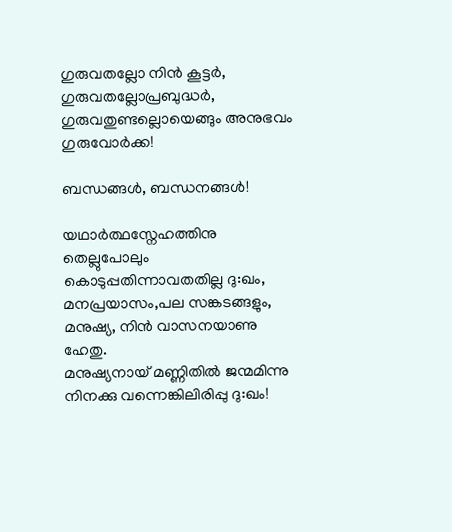ഗുരുവതല്ലോ നിന്‍ കൂട്ടര്‍, ഗുരുവതല്ലോപ്രബുദ്ധര്‍,
ഗുരുവതുണ്ടല്ലൊയെങ്ങും അനുഭവം ഗുരുവോര്‍ക്ക!

ബന്ധങ്ങള്‍, ബന്ധനങ്ങള്‍!

യഥാര്‍ത്ഥസ്നേഹത്തിനു തെല്ലുപോലും
കൊടുപ്പതിന്നാവതതില്ല ദു:ഖം,
മനപ്രയാസം,പല സങ്കടങ്ങളും,
മനുഷ്യ, നിന്‍ വാസനയാണു ഹേതു.
മനുഷ്യനായ് മണ്ണിതില്‍ ജന്മമിന്നു
നിനക്കു വന്നെങ്കിലിരിപ്പു ദു:ഖം!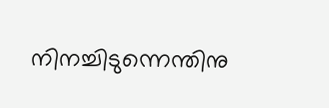നിനച്ചിടുന്നെന്തിനു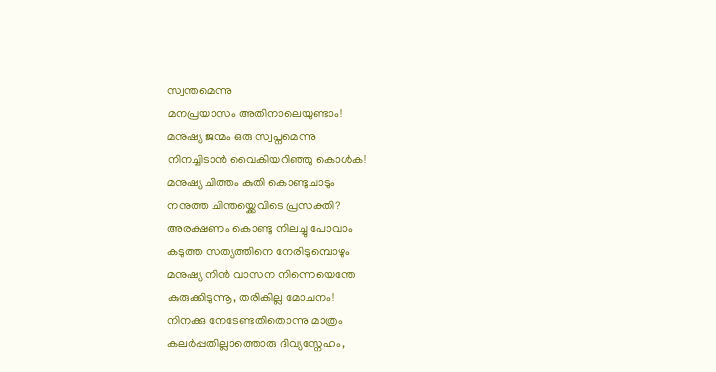സ്വന്തമെന്നു
മനപ്രയാസം അതിനാലെയുണ്ടാം!
മനുഷ്യ ജന്മം ഒരു സ്വപ്നമെന്നു
നിനച്ചിടാന്‍ വൈകിയറിഞ്ഞു കൊള്‍ക!
മനുഷ്യ ചിത്തം കുതി കൊണ്ടുചാടും
നനുത്ത ചിന്തയ്ക്കെവിടെ പ്രസക്തി?
അരക്ഷണം കൊണ്ടു നിലച്ചു പോവാം
കടുത്ത സത്യത്തിനെ നേരിടുമ്പൊഴും
മനുഷ്യ നിന്‍ വാസന നിന്നെയെന്തേ
കുരുക്കിടുന്നൂ, തരികില്ല മോചനം!
നിനക്കു നേടേണ്ടതിതൊന്നു മാത്രം
കലര്‍പ്പതില്ലാത്തൊരു ദിവ്യസ്നേഹം,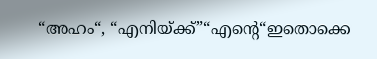“അഹം“, “എനിയ്ക്ക്”“എന്റെ“ഇതൊക്കെ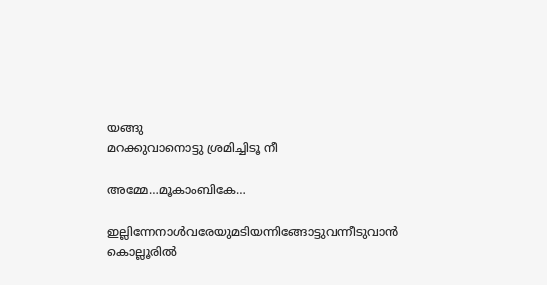യങ്ങു
മറക്കുവാനൊട്ടു ശ്രമിച്ചിടൂ നീ

അമ്മേ…മൂകാംബികേ…

ഇല്ലിന്നേനാള്‍വരേയുമടിയന്നിങ്ങോട്ടുവന്നീടുവാന്‍
കൊല്ലൂരില്‍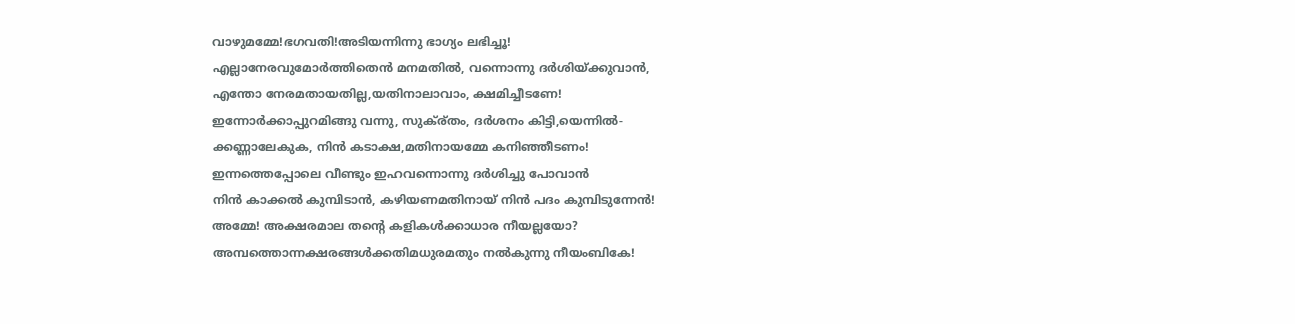വാഴുമമ്മേ!ഭഗവതി!അടിയന്നിന്നു ഭാഗ്യം ലഭിച്ചൂ!
എല്ലാനേരവുമോര്‍ത്തിതെന്‍ മനമതില്‍, വന്നൊന്നു ദര്‍ശിയ്ക്കുവാന്‍,
എന്തോ നേരമതായതില്ല,യതിനാലാവാം, ക്ഷമിച്ചീടണേ!
ഇന്നോര്‍ക്കാപ്പുറമിങ്ങു വന്നു, സുക്ര്തം, ദര്‍ശനം കിട്ടി,യെന്നില്‍-
ക്കണ്ണാലേകുക, നിന്‍ കടാക്ഷ,മതിനായമ്മേ കനിഞ്ഞീടണം!
ഇന്നത്തെപ്പോലെ വീണ്ടും ഇഹവന്നൊന്നു ദര്‍ശിച്ചു പോവാന്‍
നിന്‍ കാക്കല്‍ കുമ്പിടാന്‍, കഴിയണമതിനായ് നിന്‍ പദം കുമ്പിടുന്നേന്‍!
അമ്മേ! അക്ഷരമാല തന്റെ കളികള്‍ക്കാധാര നീയല്ലയോ?
അമ്പത്തൊന്നക്ഷരങ്ങള്‍ക്കതിമധുരമതും നല്‍കുന്നു നീയംബികേ!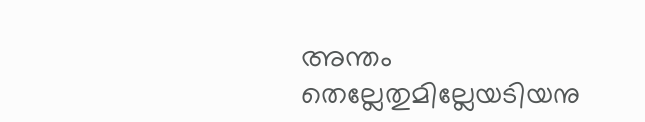അന്തം തെല്ലേതുമില്ലേയടിയനു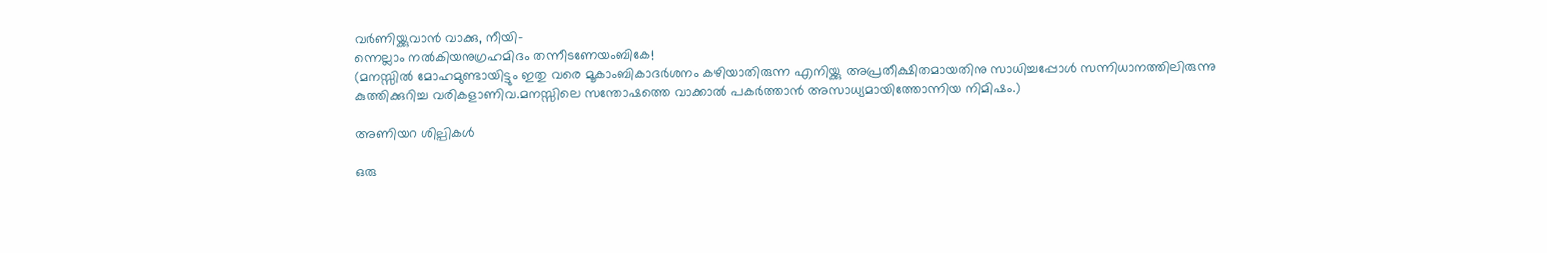വര്‍ണിയ്ക്കുവാന്‍ വാക്കു, നീയി-
ന്നെല്ലാം നല്‍കിയനുഗ്രഹമിദം തന്നീടണേയംബികേ!
(മനസ്സില്‍ മോഹമുണ്ടായിട്ടും ഇതു വരെ മൂകാംബികാദര്‍ശനം കഴിയാതിരുന്ന എനിയ്ക്കു അപ്രതീക്ഷിതമായതിനു സാധിച്ചപ്പോള്‍ സന്നിധാനത്തിലിരുന്നു കുത്തിക്കുറിച്ച വരികളാണിവ.മനസ്സിലെ സന്തോഷത്തെ വാക്കാല്‍ പകര്‍ത്താന്‍ അസാധ്യമായിത്തോന്നിയ നിമിഷം.)

അണിയറ ശില്പികള്‍

ഒരു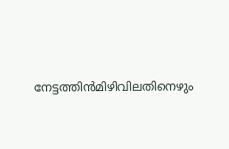നേട്ടത്തിന്‍മിഴിവിലതിനെഴും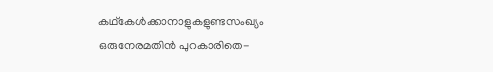കഥ്കേള്‍ക്കാനാളുകളുണ്ടസംഖ്യം
ഒരുനേരമതിന്‍ പുറകാരിതെ-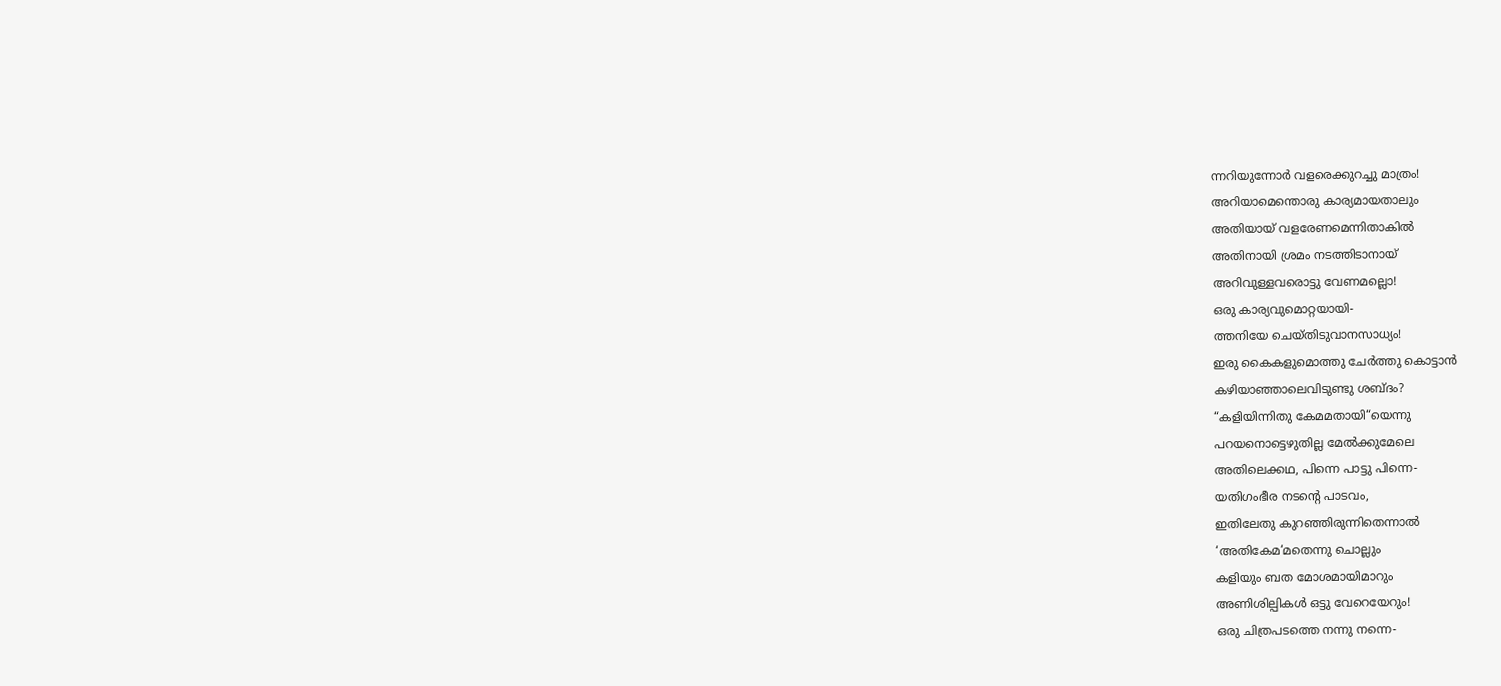ന്നറിയുന്നോര്‍ വളരെക്കുറച്ചു മാത്രം!
അറിയാമെന്തൊരു കാര്യമായതാലും
അതിയായ് വളരേണമെന്നിതാകില്‍
അതിനായി ശ്രമം നടത്തിടാനായ്
അറിവുള്ളവരൊട്ടു വേണമല്ലൊ!
ഒരു കാര്യവുമൊറ്റയായി-
ത്തനിയേ ചെയ്തിടുവാനസാധ്യം!
ഇരു കൈകളുമൊത്തു ചേര്‍ത്തു കൊട്ടാന്‍
കഴിയാഞ്ഞാലെവിടുണ്ടു ശബ്ദം?
“കളിയിന്നിതു കേമമതായി“യെന്നു
പറയനൊട്ടെഴുതില്ല മേല്‍ക്കുമേലെ
അതിലെക്കഥ, പിന്നെ പാട്ടു പിന്നെ-
യതിഗംഭീര നടന്റെ പാടവം,
ഇതിലേതു കുറഞ്ഞിരുന്നിതെന്നാല്‍
‘അതികേമ‘മതെന്നു ചൊല്ലും
കളിയും ബത മോശമായിമാറും
അണിശില്പികള്‍ ഒട്ടു വേറെയേറും!
ഒരു ചിത്രപടത്തെ നന്നു നന്നെ-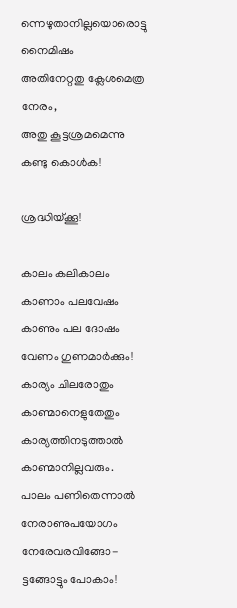ന്നെഴുതാനില്ലയൊരൊട്ടു നൈമിഷം
അതിനേറ്റതു ക്ലേശമെത്ര നേരം,
അതു കൂട്ടശ്രമമെന്നു കണ്ടു കൊള്‍ക!

ശ്രദ്ധിയ്ക്കൂ!

കാലം കലികാലം
കാണാം പലവേഷം
കാണും പല ദോഷം
വേണം ഗുണമാര്‍ക്കും!
കാര്യം ചിലരോതും
കാണ്മാനെളുതേതും
കാര്യത്തിനടുത്താല്‍
കാണ്മാനില്ലവരും.
പാലം പണിതെന്നാല്‍
നേരാണുപയോഗം
നേരേവരവിങ്ങോ-
ട്ടങ്ങോട്ടും പോകാം!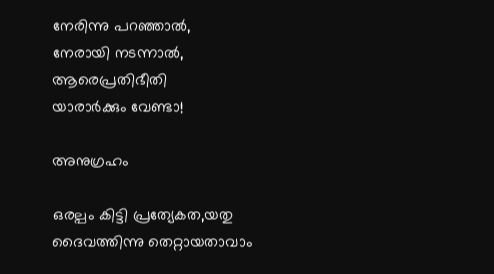നേരിന്നു പറഞ്ഞാല്‍,
നേരായി നടന്നാല്‍,
ആരെപ്രതിഭീതി
യാരാര്‍ക്കും വേണ്ടാ!

അനുഗ്രഹം

ഒരല്പം കിട്ടി പ്രത്യേകത,യതു ദൈവത്തിന്നു തെറ്റായതാവാം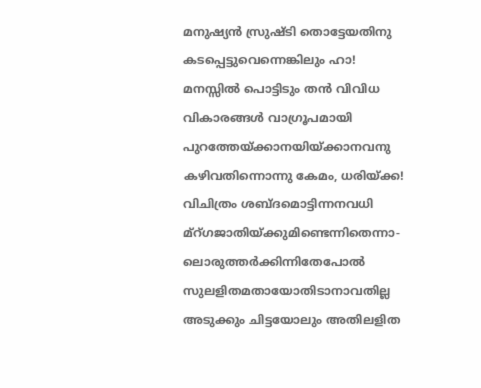മനുഷ്യന്‍ സ്രുഷ്ടി തൊട്ടേയതിനു കടപ്പെട്ടുവെന്നെങ്കിലും ഹാ!
മനസ്സില്‍ പൊട്ടിടും തന്‍ വിവിധ വികാരങ്ങള്‍ വാഗ്രൂപമായി
പുറത്തേയ്ക്കാനയിയ്ക്കാനവനു കഴിവതിന്നൊന്നു കേമം, ധരിയ്ക്ക!
വിചിത്രം ശബ്ദമൊട്ടിന്നനവധി മ്റ്ഗജാതിയ്ക്കുമിണ്ടെന്നിതെന്നാ-
ലൊരുത്തര്‍ക്കിന്നിതേപോല്‍ സുലളിതമതായോതിടാനാവതില്ല
അടുക്കും ചിട്ടയോലും അതിലളിത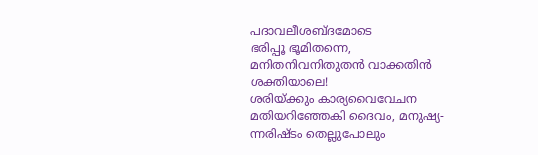പദാവലീശബ്ദമോടെ
ഭരിപ്പൂ ഭൂമിതന്നെ, മനിതനിവനിതുതന്‍ വാക്കതിന്‍ ശക്തിയാലെ!
ശരിയ്ക്കും കാര്യവൈവേചന മതിയറിഞ്ഞേകി ദൈവം, മനുഷ്യ-
ന്നരിഷ്ടം തെല്ലുപോലും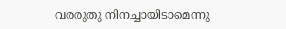വരരുതു നിനച്ചായിടാമെന്നു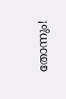തോന്നും!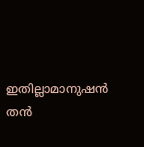ഇതില്ലാമാനുഷന്‍ തന്‍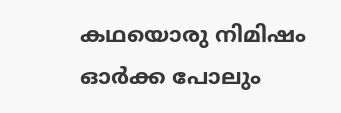കഥയൊരു നിമിഷം ഓര്‍ക്ക പോലും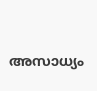അസാധ്യം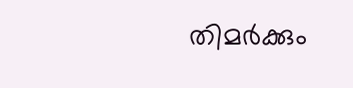തിമര്‍ക്കും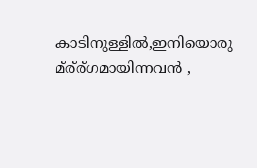കാടിനുള്ളില്‍,ഇനിയൊരു മ്ര്ര്ഗമായിന്നവന്‍ ,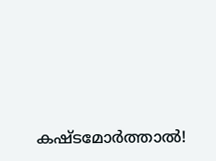കഷ്ടമോര്‍ത്താല്‍!